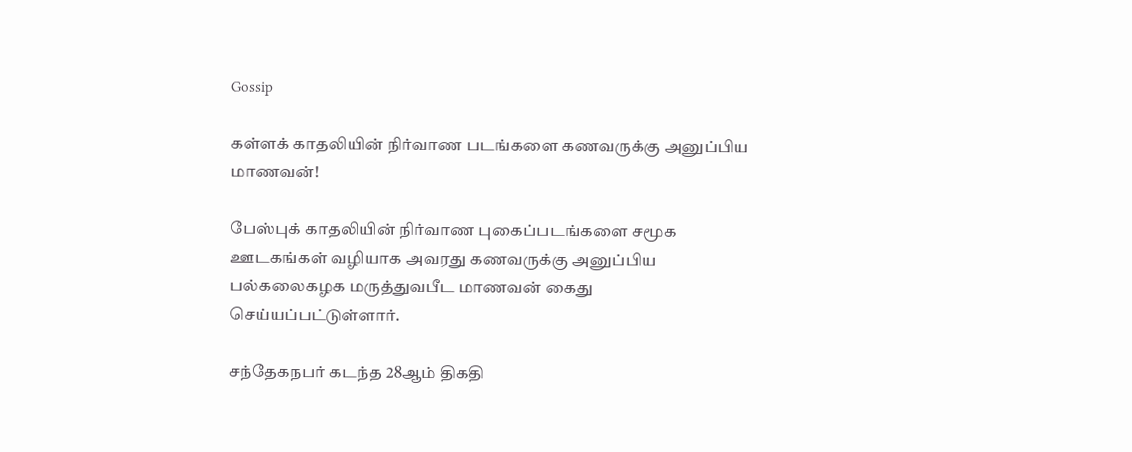Gossip

கள்ளக் காதலியின் நிர்வாண படங்களை கணவருக்கு அனுப்பிய மாணவன்!

பேஸ்புக் காதலியின் நிர்வாண புகைப்படங்களை சமூக ஊடகங்கள் வழியாக அவரது கணவருக்கு அனுப்பிய பல்கலைகழக மருத்துவபீட மாணவன் கைது செய்யப்பட்டுள்ளார்.

சந்தேகநபர் கடந்த 28ஆம் திகதி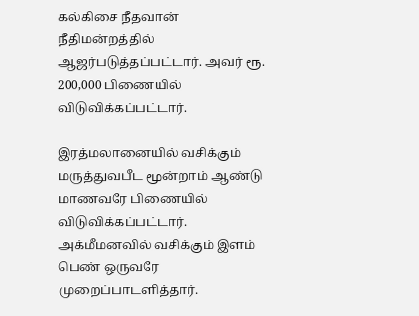கல்கிசை நீதவான் நீதிமன்றத்தில் ஆஜர்படுத்தப்பட்டார். அவர் ரூ. 200,000 பிணையில் விடுவிக்கப்பட்டார்.

இரத்மலானையில் வசிக்கும் மருத்துவபீட மூன்றாம் ஆண்டு மாணவரே பிணையில் விடுவிக்கப்பட்டார். அக்மீமனவில் வசிக்கும் இளம் பெண் ஒருவரே முறைப்பாடளித்தார்.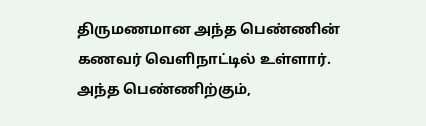திருமணமான அந்த பெண்ணின் கணவர் வெளிநாட்டில் உள்ளார். அந்த பெண்ணிற்கும்,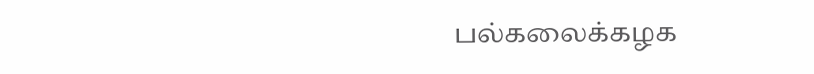பல்கலைக்கழக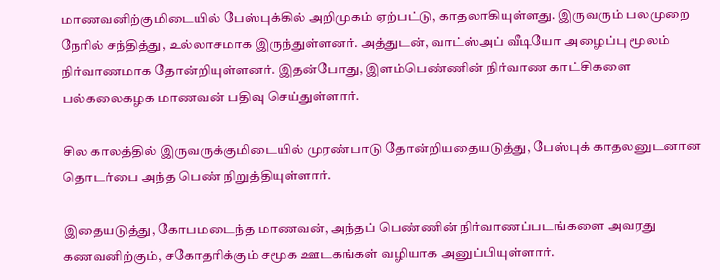மாணவனிற்குமிடையில் பேஸ்புக்கில் அறிமுகம் ஏற்பட்டு, காதலாகியுள்ளது. இருவரும் பலமுறை நேரில் சந்தித்து, உல்லாசமாக இருந்துள்ளனர். அத்துடன், வாட்ஸ்அப் வீடியோ அழைப்பு மூலம் நிர்வாணமாக தோன்றியுள்ளனர். இதன்போது, இளம்பெண்ணின் நிர்வாண காட்சிகளை பல்கலைகழக மாணவன் பதிவு செய்துள்ளார்.

சில காலத்தில் இருவருக்குமிடையில் முரண்பாடு தோன்றியதையடுத்து, பேஸ்புக் காதலனுடனான தொடர்பை அந்த பெண் நிறுத்தியுள்ளார்.

இதையடுத்து, கோபமடைந்த மாணவன், அந்தப் பெண்ணின் நிர்வாணப்படங்களை அவரது கணவனிற்கும், சகோதரிக்கும் சமூக ஊடகங்கள் வழியாக அனுப்பியுள்ளார்.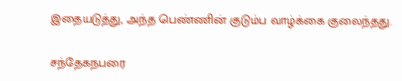இதையடுத்து, அந்த பெண்ணின் குடும்ப வாழ்க்கை குலைந்தது.

சந்தேகநபரை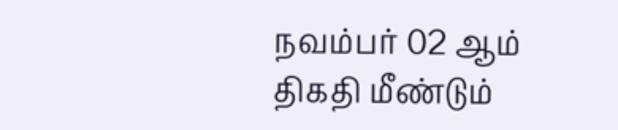நவம்பர் 02 ஆம் திகதி மீண்டும்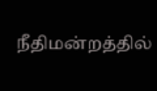நீதிமன்றத்தில்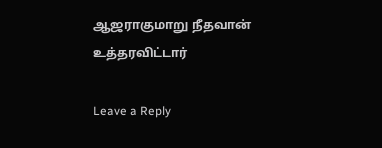ஆஜராகுமாறு நீதவான் உத்தரவிட்டார்

Leave a Reply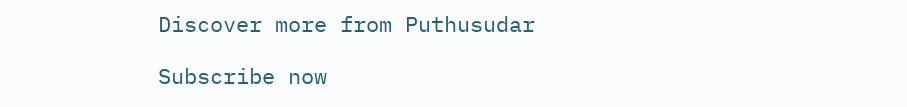Discover more from Puthusudar

Subscribe now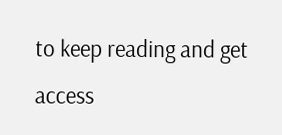to keep reading and get access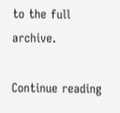to the full archive.

Continue reading